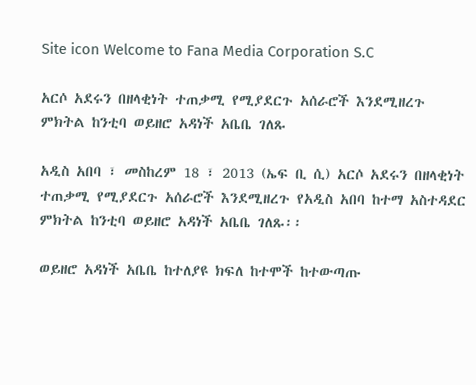Site icon Welcome to Fana Media Corporation S.C

አርሶ አደሩን በዘላቂነት ተጠቃሚ የሚያደርጉ አሰራሮች እንደሚዘረጉ ምክትል ከንቲባ ወይዘሮ አዳነች አቤቤ ገለጹ

አዲስ አበባ ፣ መስከረም 18 ፣ 2013 (ኤፍ ቢ ሲ) አርሶ አደሩን በዘላቂነት ተጠቃሚ የሚያደርጉ አሰራሮች እንደሚዘረጉ የአዲስ አበባ ከተማ አስተዳደር ምክትል ከንቲባ ወይዘሮ አዳነች አቤቤ ገለጹ፡፡

ወይዘሮ አዳነች አቤቤ ከተለያዩ ክፍለ ከተሞች ከተውጣጡ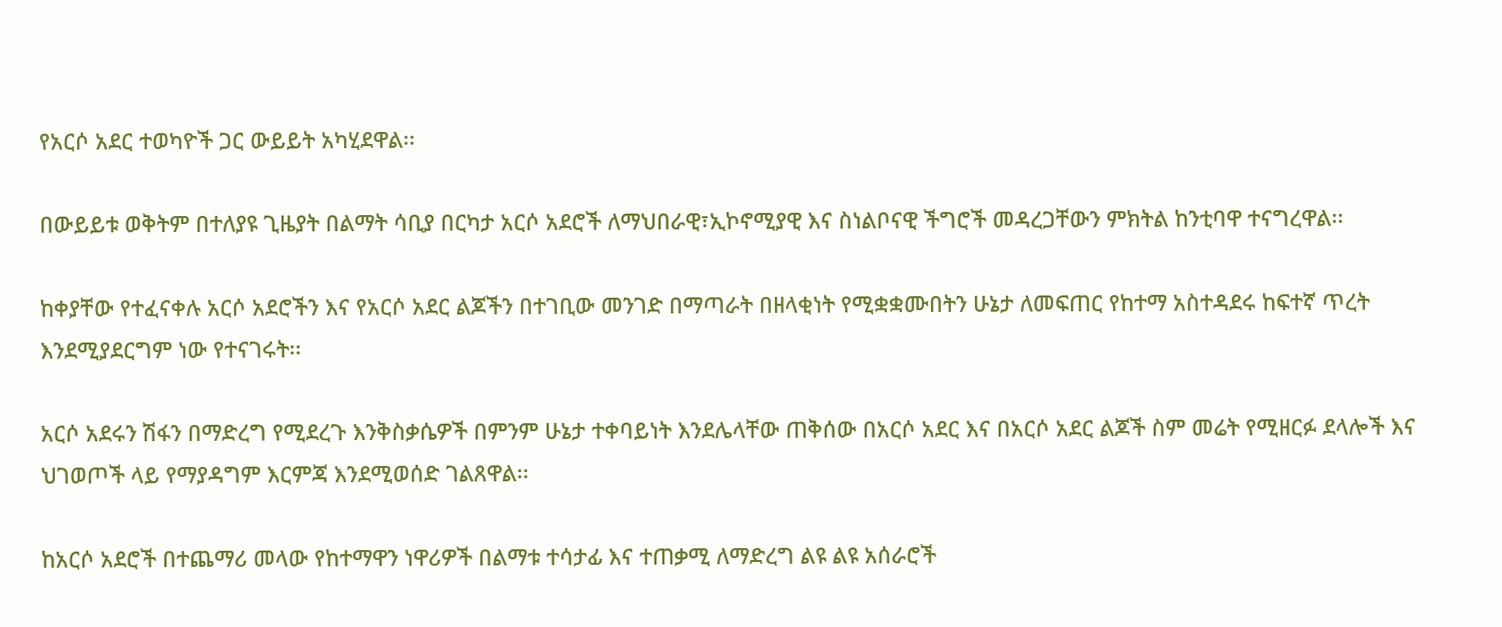የአርሶ አደር ተወካዮች ጋር ውይይት አካሂደዋል፡፡

በውይይቱ ወቅትም በተለያዩ ጊዜያት በልማት ሳቢያ በርካታ አርሶ አደሮች ለማህበራዊ፣ኢኮኖሚያዊ እና ስነልቦናዊ ችግሮች መዳረጋቸውን ምክትል ከንቲባዋ ተናግረዋል፡፡

ከቀያቸው የተፈናቀሉ አርሶ አደሮችን እና የአርሶ አደር ልጆችን በተገቢው መንገድ በማጣራት በዘላቂነት የሚቋቋሙበትን ሁኔታ ለመፍጠር የከተማ አስተዳደሩ ከፍተኛ ጥረት እንደሚያደርግም ነው የተናገሩት፡፡

አርሶ አደሩን ሽፋን በማድረግ የሚደረጉ እንቅስቃሴዎች በምንም ሁኔታ ተቀባይነት እንደሌላቸው ጠቅሰው በአርሶ አደር እና በአርሶ አደር ልጆች ስም መሬት የሚዘርፉ ደላሎች እና ህገወጦች ላይ የማያዳግም እርምጃ እንደሚወሰድ ገልጸዋል፡፡

ከአርሶ አደሮች በተጨማሪ መላው የከተማዋን ነዋሪዎች በልማቱ ተሳታፊ እና ተጠቃሚ ለማድረግ ልዩ ልዩ አሰራሮች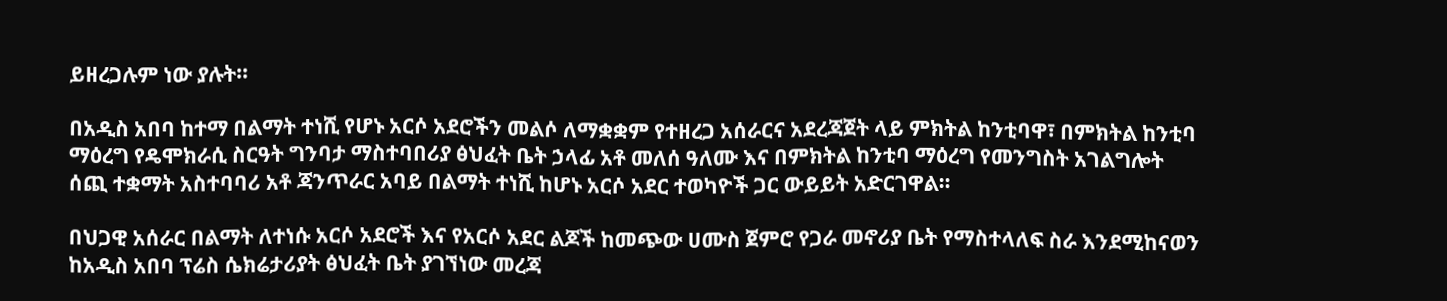ይዘረጋሉም ነው ያሉት፡፡

በአዲስ አበባ ከተማ በልማት ተነሺ የሆኑ አርሶ አደሮችን መልሶ ለማቋቋም የተዘረጋ አሰራርና አደረጃጀት ላይ ምክትል ከንቲባዋ፣ በምክትል ከንቲባ ማዕረግ የዴሞክራሲ ስርዓት ግንባታ ማስተባበሪያ ፅህፈት ቤት ኃላፊ አቶ መለሰ ዓለሙ እና በምክትል ከንቲባ ማዕረግ የመንግስት አገልግሎት ሰጪ ተቋማት አስተባባሪ አቶ ጃንጥራር አባይ በልማት ተነሺ ከሆኑ አርሶ አደር ተወካዮች ጋር ውይይት አድርገዋል።

በህጋዊ አሰራር በልማት ለተነሱ አርሶ አደሮች እና የአርሶ አደር ልጆች ከመጭው ሀሙስ ጀምሮ የጋራ መኖሪያ ቤት የማስተላለፍ ስራ እንደሚከናወን ከአዲስ አበባ ፕሬስ ሴክሬታሪያት ፅህፈት ቤት ያገኘነው መረጃ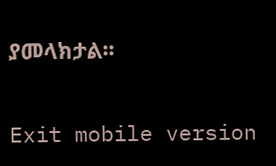ያመላክታል፡፡

Exit mobile version